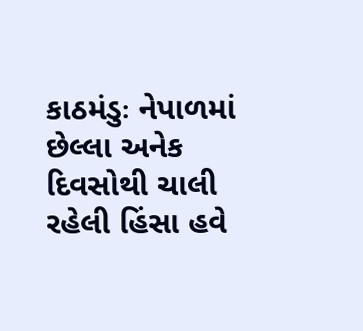કાઠમંડુઃ નેપાળમાં છેલ્લા અનેક દિવસોથી ચાલી રહેલી હિંસા હવે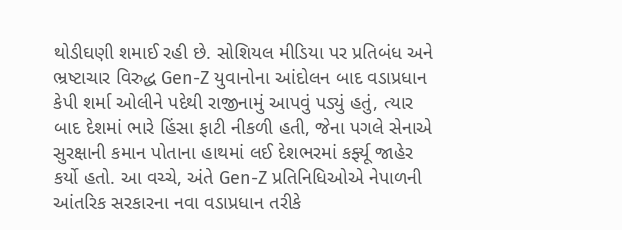થોડીઘણી શમાઈ રહી છે. સોશિયલ મીડિયા પર પ્રતિબંધ અને ભ્રષ્ટાચાર વિરુદ્ધ Gen-Z યુવાનોના આંદોલન બાદ વડાપ્રધાન કેપી શર્મા ઓલીને પદેથી રાજીનામું આપવું પડ્યું હતું, ત્યાર બાદ દેશમાં ભારે હિંસા ફાટી નીકળી હતી, જેના પગલે સેનાએ સુરક્ષાની કમાન પોતાના હાથમાં લઈ દેશભરમાં કર્ફ્યૂ જાહેર કર્યો હતો. આ વચ્ચે, અંતે Gen-Z પ્રતિનિધિઓએ નેપાળની આંતરિક સરકારના નવા વડાપ્રધાન તરીકે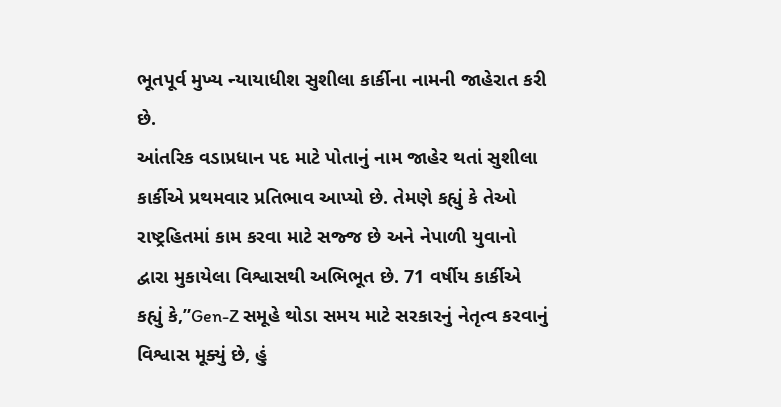ભૂતપૂર્વ મુખ્ય ન્યાયાધીશ સુશીલા કાર્કીના નામની જાહેરાત કરી છે.
આંતરિક વડાપ્રધાન પદ માટે પોતાનું નામ જાહેર થતાં સુશીલા કાર્કીએ પ્રથમવાર પ્રતિભાવ આપ્યો છે. તેમણે કહ્યું કે તેઓ રાષ્ટ્રહિતમાં કામ કરવા માટે સજ્જ છે અને નેપાળી યુવાનો દ્વારા મુકાયેલા વિશ્વાસથી અભિભૂત છે. 71 વર્ષીય કાર્કીએ કહ્યું કે,”Gen-Z સમૂહે થોડા સમય માટે સરકારનું નેતૃત્વ કરવાનું વિશ્વાસ મૂક્યું છે, હું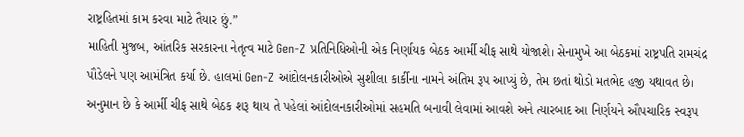રાષ્ટ્રહિતમાં કામ કરવા માટે તૈયાર છું.”
માહિતી મુજબ, આંતરિક સરકારના નેતૃત્વ માટે Gen-Z પ્રતિનિધિઓની એક નિર્ણાયક બેઠક આર્મી ચીફ સાથે યોજાશે। સેનામુખે આ બેઠકમાં રાષ્ટ્રપતિ રામચંદ્ર પૌડેલને પણ આમંત્રિત કર્યા છે. હાલમાં Gen-Z આંદોલનકારીઓએ સુશીલા કાર્કીના નામને અંતિમ રૂપ આપ્યું છે, તેમ છતાં થોડો મતભેદ હજી યથાવત છે। અનુમાન છે કે આર્મી ચીફ સાથે બેઠક શરૂ થાય તે પહેલાં આંદોલનકારીઓમાં સહમતિ બનાવી લેવામાં આવશે અને ત્યારબાદ આ નિર્ણયને ઔપચારિક સ્વરૂપ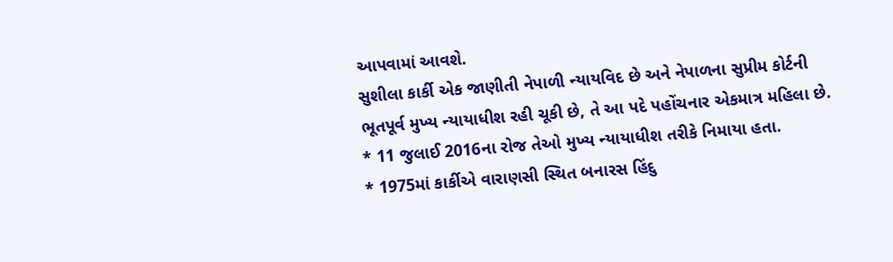આપવામાં આવશે.
સુશીલા કાર્કી એક જાણીતી નેપાળી ન્યાયવિદ છે અને નેપાળના સુપ્રીમ કોર્ટની ભૂતપૂર્વ મુખ્ય ન્યાયાધીશ રહી ચૂકી છે, તે આ પદે પહોંચનાર એકમાત્ર મહિલા છે.
* 11 જુલાઈ 2016ના રોજ તેઓ મુખ્ય ન્યાયાધીશ તરીકે નિમાયા હતા.
* 1975માં કાર્કીએ વારાણસી સ્થિત બનારસ હિંદુ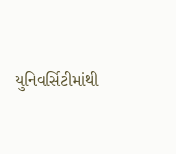યુનિવર્સિટીમાંથી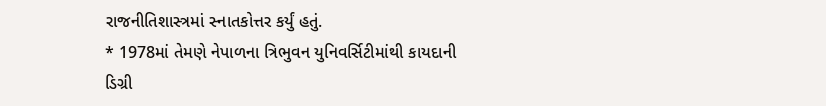રાજનીતિશાસ્ત્રમાં સ્નાતકોત્તર કર્યું હતું.
* 1978માં તેમણે નેપાળના ત્રિભુવન યુનિવર્સિટીમાંથી કાયદાની ડિગ્રી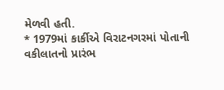મેળવી હતી.
* 1979માં કાર્કીએ વિરાટનગરમાં પોતાની વકીલાતનો પ્રારંભ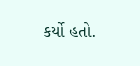કર્યો હતો.